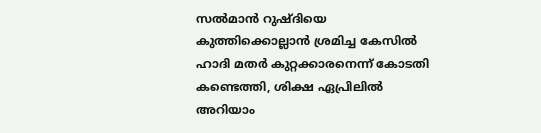സൽമാൻ റുഷ്ദിയെ കുത്തിക്കൊല്ലാൻ ശ്രമിച്ച കേസിൽ ഹാദി മതർ കുറ്റക്കാരനെന്ന് കോടതി കണ്ടെത്തി, ശിക്ഷ ഏപ്രിലിൽ അറിയാം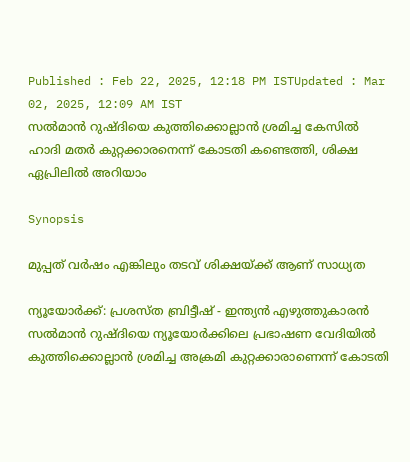Published : Feb 22, 2025, 12:18 PM ISTUpdated : Mar 02, 2025, 12:09 AM IST
സൽമാൻ റുഷ്ദിയെ കുത്തിക്കൊല്ലാൻ ശ്രമിച്ച കേസിൽ ഹാദി മതർ കുറ്റക്കാരനെന്ന് കോടതി കണ്ടെത്തി, ശിക്ഷ ഏപ്രിലിൽ അറിയാം

Synopsis

മുപ്പത് വർഷം എങ്കിലും തടവ് ശിക്ഷയ്ക്ക് ആണ് സാധ്യത

ന്യൂയോർക്ക്: പ്രശസ്ത ബ്രിട്ടീഷ് - ഇന്ത്യൻ എഴുത്തുകാരൻ സൽമാൻ റുഷ്ദിയെ ന്യൂയോർക്കിലെ പ്രഭാഷണ വേദിയിൽ കുത്തിക്കൊല്ലാൻ ശ്രമിച്ച അക്രമി കുറ്റക്കാരാണെന്ന് കോടതി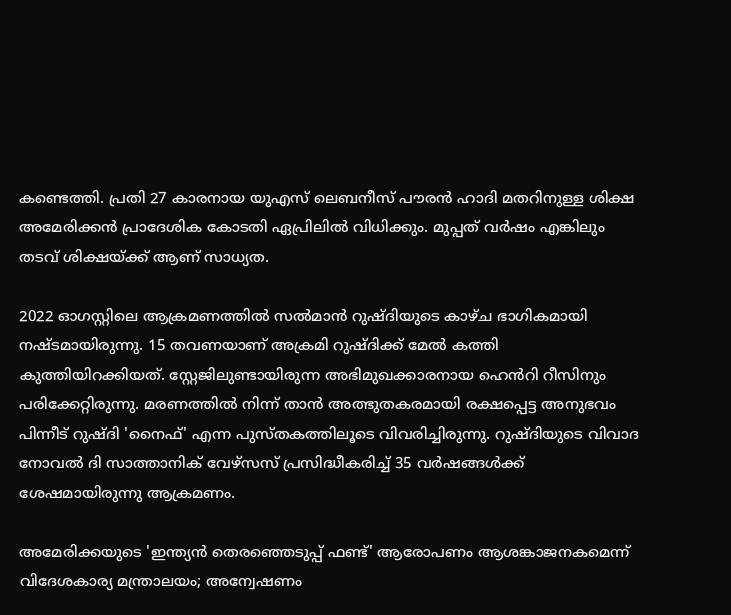കണ്ടെത്തി. പ്രതി 27 കാരനായ യുഎസ് ലെബനീസ് പൗരൻ ഹാദി മതറിനുള്ള ശിക്ഷ അമേരിക്കൻ പ്രാദേശിക കോടതി ഏപ്രിലിൽ വിധിക്കും. മുപ്പത് വർഷം എങ്കിലും തടവ് ശിക്ഷയ്ക്ക് ആണ് സാധ്യത.

2022 ഓഗസ്റ്റിലെ ആക്രമണത്തിൽ സൽമാൻ റുഷ്ദിയുടെ കാഴ്ച ഭാഗികമായി നഷ്ടമായിരുന്നു. 15 തവണയാണ് അക്രമി റുഷ്ദിക്ക് മേൽ കത്തി കുത്തിയിറക്കിയത്. സ്റ്റേജിലുണ്ടായിരുന്ന അഭിമുഖക്കാരനായ ഹെൻറി റീസിനും പരിക്കേറ്റിരുന്നു. മരണത്തിൽ നിന്ന് താൻ അത്ഭുതകരമായി രക്ഷപ്പെട്ട അനുഭവം പിന്നീട് റുഷ്ദി 'നൈഫ്' എന്ന പുസ്തകത്തിലൂടെ വിവരിച്ചിരുന്നു. റുഷ്ദിയുടെ വിവാദ നോവൽ ദി സാത്താനിക് വേഴ്‌സസ് പ്രസിദ്ധീകരിച്ച് 35 വർഷങ്ങൾക്ക് ശേഷമായിരുന്നു ആക്രമണം.

അമേരിക്കയുടെ 'ഇന്ത്യൻ തെര‍ഞ്ഞെടുപ്പ് ഫണ്ട്' ആരോപണം ആശങ്കാജനകമെന്ന് വിദേശകാര്യ മന്ത്രാലയം; അന്വേഷണം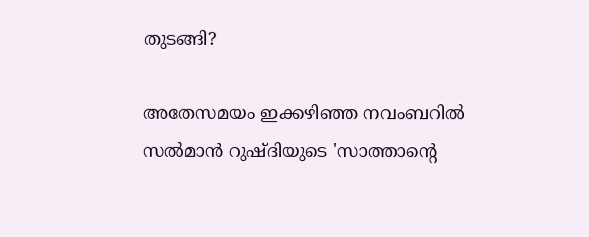തുടങ്ങി?

അതേസമയം ഇക്കഴിഞ്ഞ നവംബറിൽ സൽമാൻ റുഷ്ദിയുടെ 'സാത്താന്‍റെ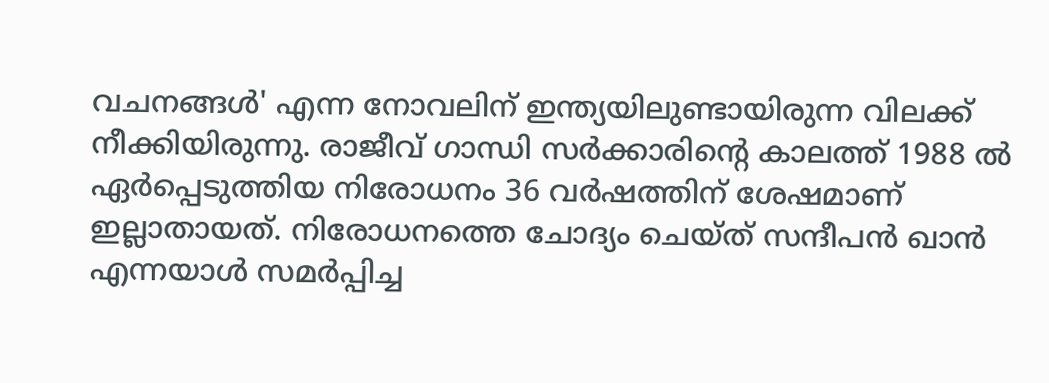വചനങ്ങൾ' എന്ന നോവലിന് ഇന്ത്യയിലുണ്ടായിരുന്ന വിലക്ക് നീക്കിയിരുന്നു. രാജീവ് ഗാന്ധി സർക്കാരിന്‍റെ കാലത്ത് 1988 ൽ ഏർപ്പെടുത്തിയ നിരോധനം 36 വർഷത്തിന് ശേഷമാണ് ഇല്ലാതായത്. നിരോധനത്തെ ചോദ്യം ചെയ്ത് സന്ദീപൻ ഖാൻ എന്നയാൾ സമർപ്പിച്ച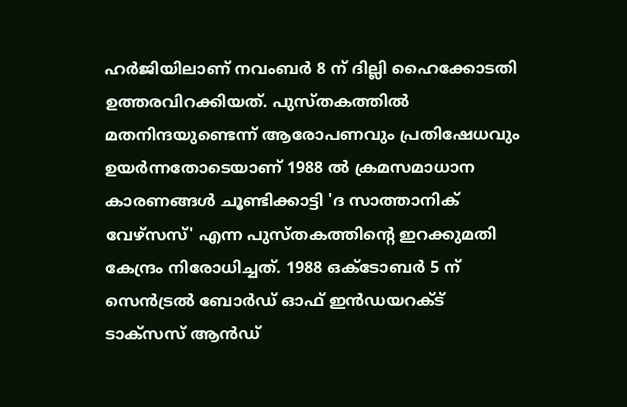ഹർജിയിലാണ് നവംബർ 8 ന് ദില്ലി ഹൈക്കോടതി ഉത്തരവിറക്കിയത്. പുസ്തകത്തിൽ മതനിന്ദയുണ്ടെന്ന് ആരോപണവും പ്രതിഷേധവും ഉയർന്നതോടെയാണ് 1988 ൽ ക്രമസമാധാന കാരണങ്ങൾ ചൂണ്ടിക്കാട്ടി 'ദ സാത്താനിക് വേഴ്‌സസ്' എന്ന പുസ്തകത്തിന്‍റെ ഇറക്കുമതി കേന്ദ്രം നിരോധിച്ചത്. 1988 ഒക്‌ടോബർ 5 ന് സെൻട്രൽ ബോർഡ് ഓഫ് ഇൻഡയറക്‌ട് ടാക്‌സസ് ആൻഡ്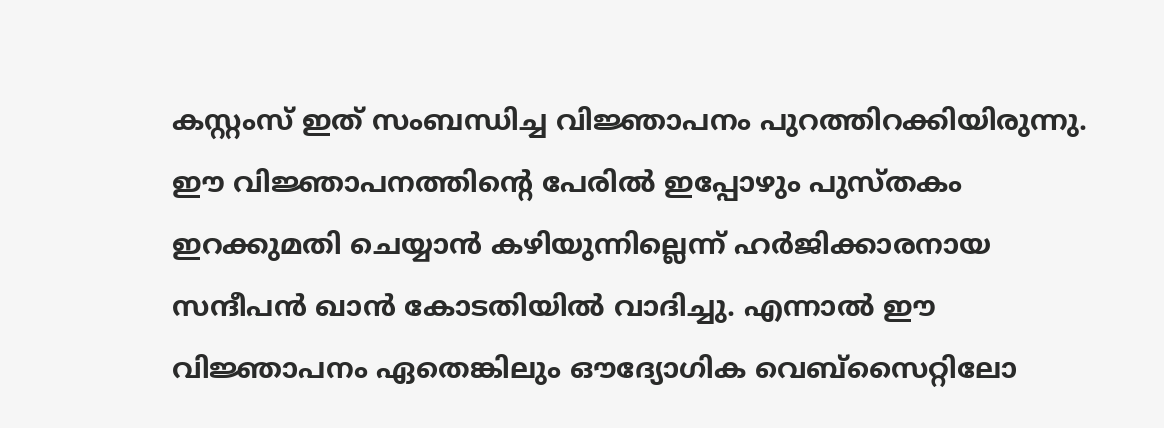കസ്റ്റംസ് ഇത് സംബന്ധിച്ച വിജ്ഞാപനം പുറത്തിറക്കിയിരുന്നു. ഈ വിജ്ഞാപനത്തിന്‍റെ പേരിൽ ഇപ്പോഴും പുസ്തകം ഇറക്കുമതി ചെയ്യാൻ കഴിയുന്നില്ലെന്ന് ഹർജിക്കാരനായ സന്ദീപൻ ഖാൻ കോടതിയിൽ വാദിച്ചു. എന്നാൽ ഈ വിജ്ഞാപനം ഏതെങ്കിലും ഔദ്യോഗിക വെബ്‌സൈറ്റിലോ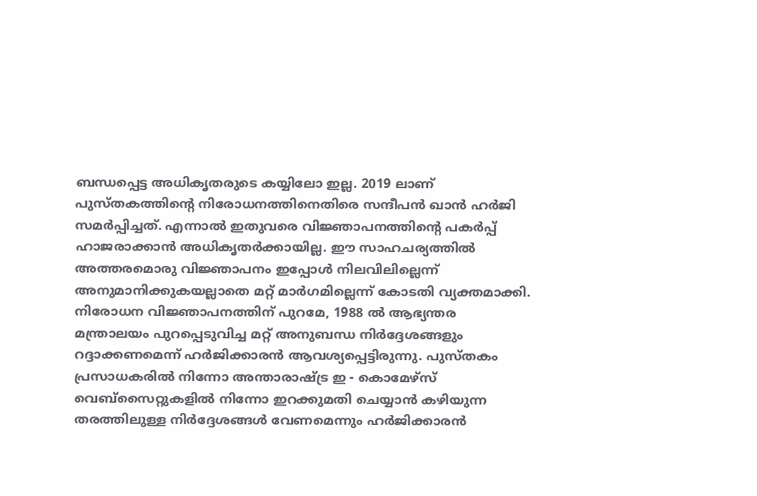ബന്ധപ്പെട്ട അധികൃതരുടെ കയ്യിലോ ഇല്ല. 2019 ലാണ് പുസ്തകത്തിന്‍റെ നിരോധനത്തിനെതിരെ സന്ദീപൻ ഖാൻ ഹർജി സമർപ്പിച്ചത്. എന്നാൽ ഇതുവരെ വിജ്ഞാപനത്തിന്‍റെ പകർപ്പ് ഹാജരാക്കാൻ അധികൃതർക്കായില്ല. ഈ സാഹചര്യത്തിൽ അത്തരമൊരു വിജ്ഞാപനം ഇപ്പോൾ നിലവിലില്ലെന്ന് അനുമാനിക്കുകയല്ലാതെ മറ്റ് മാർഗമില്ലെന്ന് കോടതി വ്യക്തമാക്കി. നിരോധന വിജ്ഞാപനത്തിന് പുറമേ, 1988 ൽ ആഭ്യന്തര മന്ത്രാലയം പുറപ്പെടുവിച്ച മറ്റ് അനുബന്ധ നിർദ്ദേശങ്ങളും റദ്ദാക്കണമെന്ന് ഹർജിക്കാരൻ ആവശ്യപ്പെട്ടിരുന്നു. പുസ്തകം പ്രസാധകരിൽ നിന്നോ അന്താരാഷ്ട്ര ഇ - കൊമേഴ്‌സ് വെബ്‌സൈറ്റുകളിൽ നിന്നോ ഇറക്കുമതി ചെയ്യാൻ കഴിയുന്ന തരത്തിലുള്ള നിർദ്ദേശങ്ങൾ വേണമെന്നും ഹർജിക്കാരൻ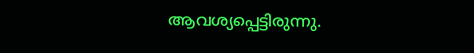ആവശ്യപ്പെട്ടിരുന്നു.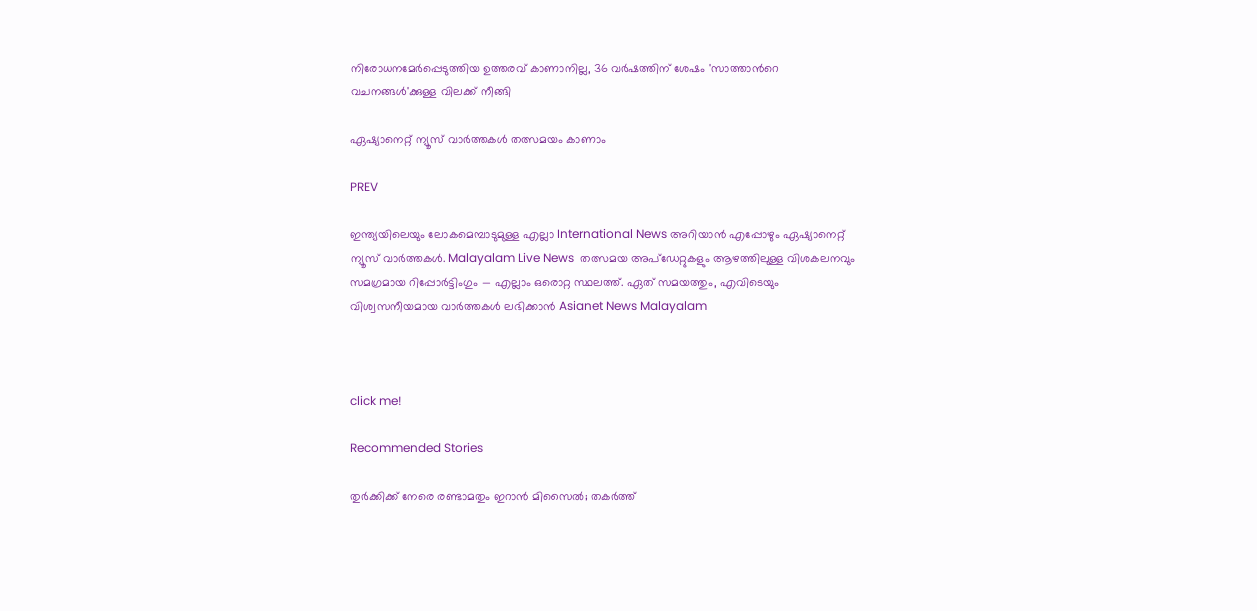നിരോധനമേർപ്പെടുത്തിയ ഉത്തരവ് കാണാനില്ല, 36 വർഷത്തിന് ശേഷം 'സാത്താന്‍റെ വചനങ്ങൾ'ക്കുള്ള വിലക്ക് നീങ്ങി

ഏഷ്യാനെറ്റ് ന്യൂസ് വാർത്തകൾ തത്സമയം കാണാം

PREV

ഇന്ത്യയിലെയും ലോകമെമ്പാടുമുള്ള എല്ലാ International News അറിയാൻ എപ്പോഴും ഏഷ്യാനെറ്റ് ന്യൂസ് വാർത്തകൾ. Malayalam Live News  തത്സമയ അപ്‌ഡേറ്റുകളും ആഴത്തിലുള്ള വിശകലനവും സമഗ്രമായ റിപ്പോർട്ടിംഗും — എല്ലാം ഒരൊറ്റ സ്ഥലത്ത്. ഏത് സമയത്തും, എവിടെയും വിശ്വസനീയമായ വാർത്തകൾ ലഭിക്കാൻ Asianet News Malayalam



click me!

Recommended Stories

തുർക്കിക്ക് നേരെ രണ്ടാമതും ഇറാൻ മിസൈൽ; തകർത്ത്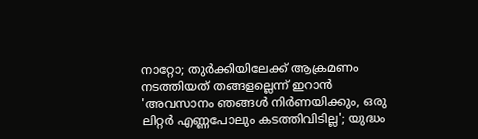നാറ്റോ; തുർക്കിയിലേക്ക് ആക്രമണം നടത്തിയത് തങ്ങളല്ലെന്ന് ഇറാൻ
'അവസാനം ഞങ്ങൾ നിർണയിക്കും, ഒരു ലിറ്റർ എണ്ണപോലും കടത്തിവിടില്ല'; യുദ്ധം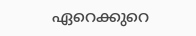ഏറെക്കുറെ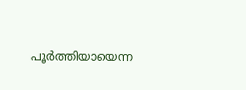പൂർത്തിയായെന്ന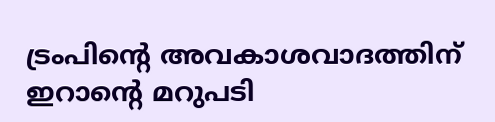ട്രംപിന്‍റെ അവകാശവാദത്തിന് ഇറാന്‍റെ മറുപടി